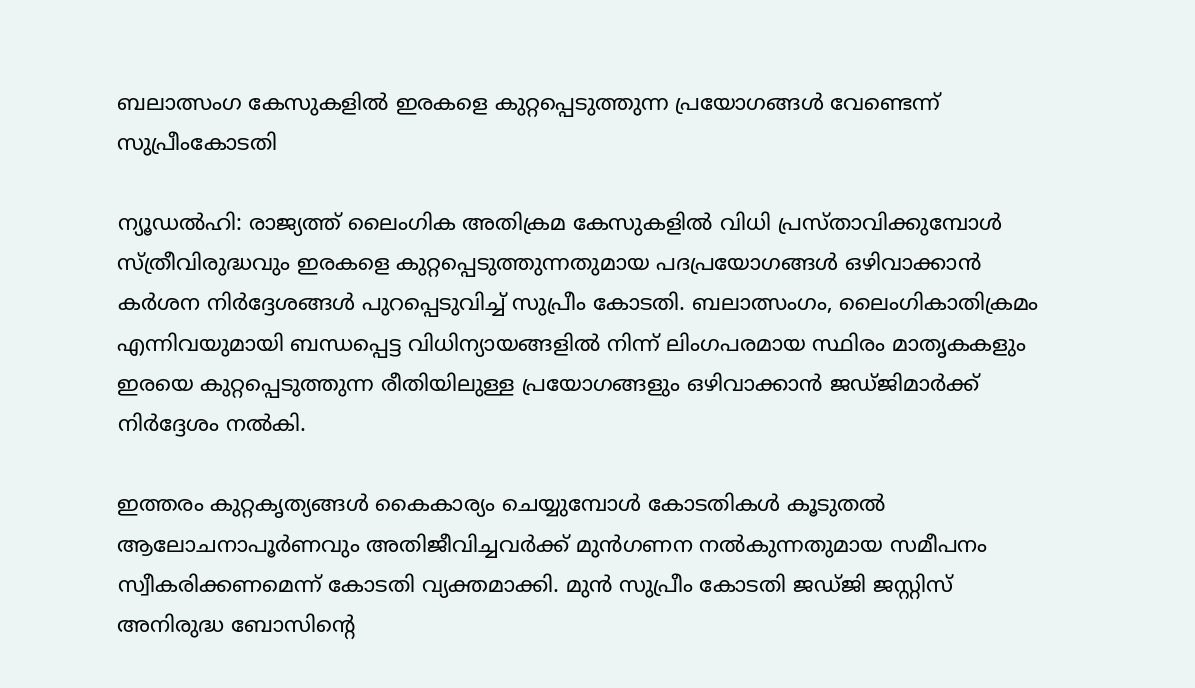ബലാത്സംഗ കേസുകളിൽ ഇരകളെ കുറ്റപ്പെടുത്തുന്ന പ്രയോഗങ്ങൾ വേണ്ടെന്ന് സുപ്രീംകോടതി

ന്യൂഡൽഹി: രാജ്യത്ത് ലൈംഗിക അതിക്രമ കേസുകളിൽ വിധി പ്രസ്താവിക്കുമ്പോൾ സ്ത്രീവിരുദ്ധവും ഇരകളെ കുറ്റപ്പെടുത്തുന്നതുമായ പദപ്രയോഗങ്ങൾ ഒഴിവാക്കാൻ കർശന നിർദ്ദേശങ്ങൾ പുറപ്പെടുവിച്ച് സുപ്രീം കോടതി. ബലാത്സംഗം, ലൈംഗികാതിക്രമം എന്നിവയുമായി ബന്ധപ്പെട്ട വിധിന്യായങ്ങളിൽ നിന്ന് ലിംഗപരമായ സ്ഥിരം മാതൃകകളും ഇരയെ കുറ്റപ്പെടുത്തുന്ന രീതിയിലുള്ള പ്രയോഗങ്ങളും ഒഴിവാക്കാൻ ജഡ്ജിമാർക്ക് നിർദ്ദേശം നൽകി.

ഇത്തരം കുറ്റകൃത്യങ്ങൾ കൈകാര്യം ചെയ്യുമ്പോൾ കോടതികൾ കൂടുതൽ ആലോചനാപൂർണവും അതിജീവിച്ചവർക്ക് മുൻഗണന നൽകുന്നതുമായ സമീപനം സ്വീകരിക്കണമെന്ന് കോടതി വ്യക്തമാക്കി. മുൻ സുപ്രീം കോടതി ജഡ്ജി ജസ്റ്റിസ് അനിരുദ്ധ ബോസിന്റെ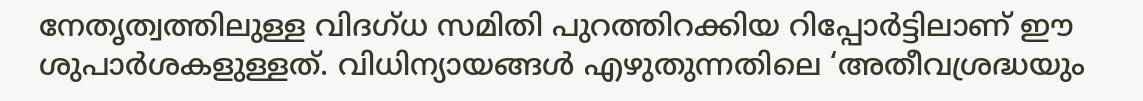നേതൃത്വത്തിലുള്ള വിദഗ്ധ സമിതി പുറത്തിറക്കിയ റിപ്പോർട്ടിലാണ് ഈ ശുപാർശകളുള്ളത്. വിധിന്യായങ്ങൾ എഴുതുന്നതിലെ ‘അതീവശ്രദ്ധയും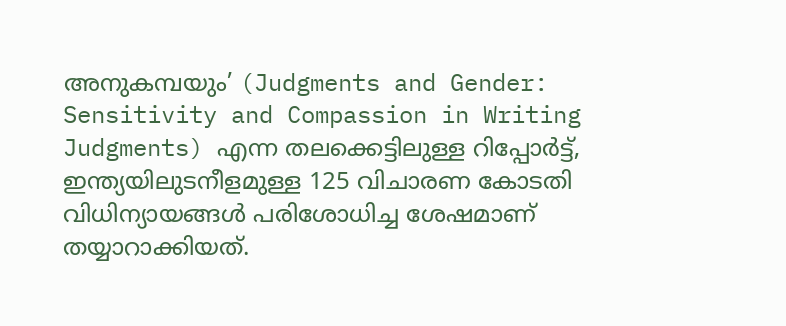അനുകമ്പയും’ (Judgments and Gender: Sensitivity and Compassion in Writing Judgments) എന്ന തലക്കെട്ടിലുള്ള റിപ്പോർട്ട്, ഇന്ത്യയിലുടനീളമുള്ള 125 വിചാരണ കോടതി വിധിന്യായങ്ങൾ പരിശോധിച്ച ശേഷമാണ് തയ്യാറാക്കിയത്.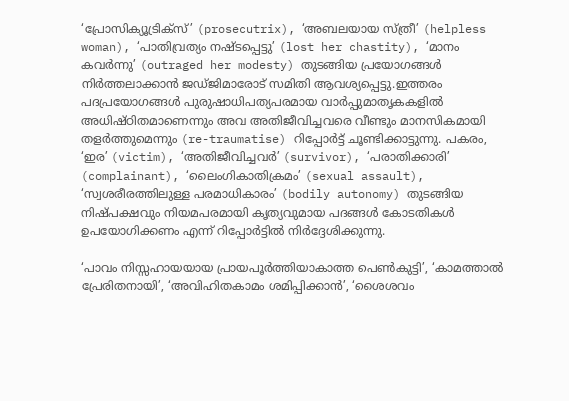‘പ്രോസിക്യൂട്രിക്‌സ്’ (prosecutrix), ‘അബലയായ സ്ത്രീ’ (helpless woman), ‘പാതിവ്രത്യം നഷ്ടപ്പെട്ടു’ (lost her chastity), ‘മാനം കവർന്നു’ (outraged her modesty) തുടങ്ങിയ പ്രയോഗങ്ങൾ നിർത്തലാക്കാൻ ജഡ്ജിമാരോട് സമിതി ആവശ്യപ്പെട്ടു.ഇത്തരം പദപ്രയോഗങ്ങൾ പുരുഷാധിപത്യപരമായ വാർപ്പുമാതൃകകളിൽ അധിഷ്ഠിതമാണെന്നും അവ അതിജീവിച്ചവരെ വീണ്ടും മാനസികമായി തളർത്തുമെന്നും (re-traumatise) റിപ്പോർട്ട് ചൂണ്ടിക്കാട്ടുന്നു. പകരം, ‘ഇര’ (victim), ‘അതിജീവിച്ചവർ’ (survivor), ‘പരാതിക്കാരി’ (complainant), ‘ലൈംഗികാതിക്രമം’ (sexual assault), ‘സ്വശരീരത്തിലുള്ള പരമാധികാരം’ (bodily autonomy) തുടങ്ങിയ നിഷ്പക്ഷവും നിയമപരമായി കൃത്യവുമായ പദങ്ങൾ കോടതികൾ ഉപയോഗിക്കണം എന്ന് റിപ്പോർട്ടിൽ നിർദ്ദേശിക്കുന്നു.

‘പാവം നിസ്സഹായയായ പ്രായപൂർത്തിയാകാത്ത പെൺകുട്ടി’, ‘കാമത്താൽ പ്രേരിതനായി’, ‘അവിഹിതകാമം ശമിപ്പിക്കാൻ’, ‘ശൈശവം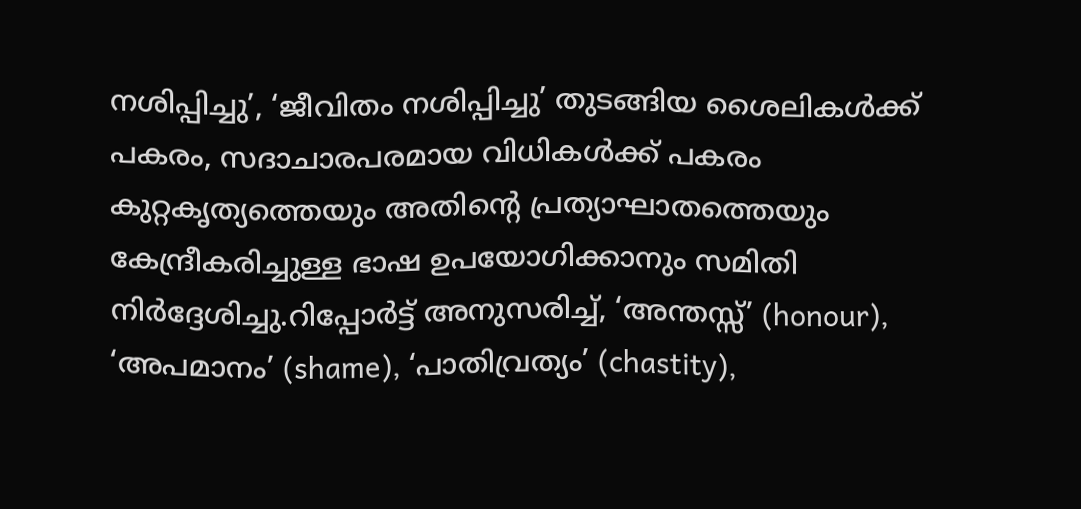നശിപ്പിച്ചു’, ‘ജീവിതം നശിപ്പിച്ചു’ തുടങ്ങിയ ശൈലികൾക്ക് പകരം, സദാചാരപരമായ വിധികൾക്ക് പകരം കുറ്റകൃത്യത്തെയും അതിന്റെ പ്രത്യാഘാതത്തെയും കേന്ദ്രീകരിച്ചുള്ള ഭാഷ ഉപയോഗിക്കാനും സമിതി നിർദ്ദേശിച്ചു.റിപ്പോർട്ട് അനുസരിച്ച്, ‘അന്തസ്സ്’ (honour), ‘അപമാനം’ (shame), ‘പാതിവ്രത്യം’ (chastity),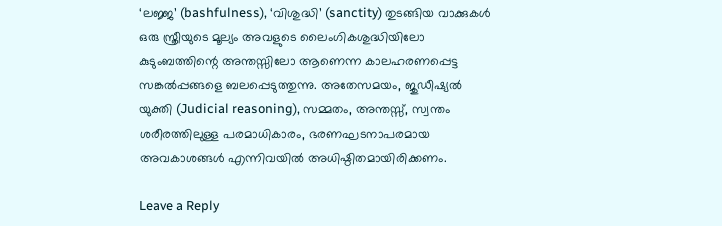‘ലജ്ജ’ (bashfulness), ‘വിശുദ്ധി’ (sanctity) തുടങ്ങിയ വാക്കുകൾ ഒരു സ്ത്രീയുടെ മൂല്യം അവളുടെ ലൈംഗികശുദ്ധിയിലോ കുടുംബത്തിന്റെ അന്തസ്സിലോ ആണെന്ന കാലഹരണപ്പെട്ട സങ്കൽപ്പങ്ങളെ ബലപ്പെടുത്തുന്നു. അതേസമയം, ജുഡീഷ്യൽ യുക്തി (Judicial reasoning), സമ്മതം, അന്തസ്സ്, സ്വന്തം ശരീരത്തിലുള്ള പരമാധികാരം, ഭരണഘടനാപരമായ അവകാശങ്ങൾ എന്നിവയിൽ അധിഷ്ഠിതമായിരിക്കണം.

Leave a Reply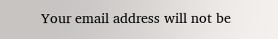Your email address will not be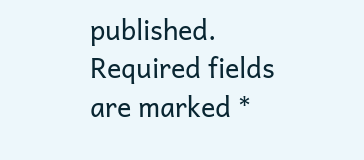published. Required fields are marked *